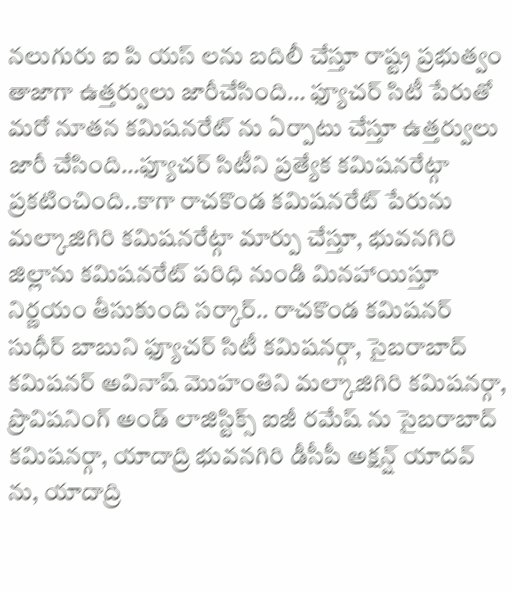నలుగురు ఐ పి యస్ లను బదిలీ చేస్తూ రాష్ట్ర ప్రభుత్వం తాజాగా ఉత్తర్వులు జారీచేసింది… ఫ్యూచర్ సిటీ పేరుతో మరో నూతన కమిషనరేట్ ను ఏర్పాటు చేస్తూ ఉత్తర్వులు జారీ చేసింది…ఫ్యూచర్ సిటీని ప్రత్యేక కమిషనరేట్గా ప్రకటించింది..కాగా రాచకొండ కమిషనరేట్ పేరును మల్కాజిగిరి కమిషనరేట్గా మార్పు చేస్తూ, భువనగిరి జిల్లాను కమిషనరేట్ పరిధి నుండి మినహాయిస్తూ నిర్ణయం తీసుకుంది సర్కార్.. రాచకొండ కమిషనర్ సుధీర్ బాబుని ఫ్యూచర్ సిటీ కమిషనర్గా, సైబరాబాద్ కమిషనర్ అవినాష్ మొహంతిని మల్కాజిగిరి కమిషనర్గా, ప్రొవిషనింగ్ అండ్ లాజిస్టిక్స్ ఐజీ రమేష్ ను సైబరాబాద్ కమిషనర్గా, యాదాద్రి భువనగిరి డీసీపీ అక్షన్ష్ యాదవ్ ను, యాదాద్రి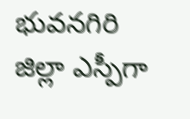భువనగిరి జిల్లా ఎస్పీగా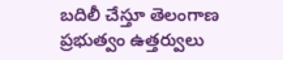బదిలీ చేస్తూ తెలంగాణ ప్రభుత్వం ఉత్తర్వులు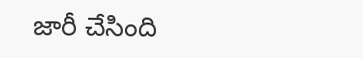జారీ చేసింది